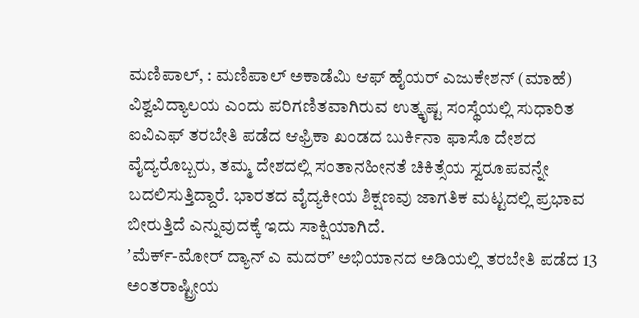ಮಣಿಪಾಲ್, : ಮಣಿಪಾಲ್ ಅಕಾಡೆಮಿ ಆಫ್ ಹೈಯರ್ ಎಜುಕೇಶನ್ (ಮಾಹೆ) ವಿಶ್ವವಿದ್ಯಾಲಯ ಎಂದು ಪರಿಗಣಿತವಾಗಿರುವ ಉತ್ಕೃಷ್ಟ ಸಂಸ್ಥೆಯಲ್ಲಿ ಸುಧಾರಿತ ಐವಿಎಫ್ ತರಬೇತಿ ಪಡೆದ ಆಫ್ರಿಕಾ ಖಂಡದ ಬುರ್ಕಿನಾ ಫಾಸೊ ದೇಶದ ವೈದ್ಯರೊಬ್ಬರು, ತಮ್ಮ ದೇಶದಲ್ಲಿ ಸಂತಾನಹೀನತೆ ಚಿಕಿತ್ಸೆಯ ಸ್ವರೂಪವನ್ನೇ ಬದಲಿಸುತ್ತಿದ್ದಾರೆ. ಭಾರತದ ವೈದ್ಯಕೀಯ ಶಿಕ್ಷಣವು ಜಾಗತಿಕ ಮಟ್ಟದಲ್ಲಿ ಪ್ರಭಾವ ಬೀರುತ್ತಿದೆ ಎನ್ನುವುದಕ್ಕೆ ಇದು ಸಾಕ್ಷಿಯಾಗಿದೆ.
ʼಮೆರ್ಕ್-ಮೋರ್ ದ್ಯಾನ್ ಎ ಮದರ್ʼ ಅಭಿಯಾನದ ಅಡಿಯಲ್ಲಿ ತರಬೇತಿ ಪಡೆದ 13 ಅಂತರಾಷ್ಟ್ರೀಯ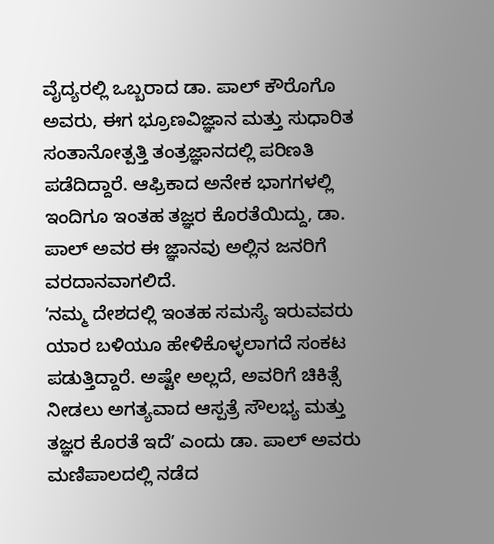ವೈದ್ಯರಲ್ಲಿ ಒಬ್ಬರಾದ ಡಾ. ಪಾಲ್ ಕೌರೊಗೊ ಅವರು, ಈಗ ಭ್ರೂಣವಿಜ್ಞಾನ ಮತ್ತು ಸುಧಾರಿತ ಸಂತಾನೋತ್ಪತ್ತಿ ತಂತ್ರಜ್ಞಾನದಲ್ಲಿ ಪರಿಣತಿ ಪಡೆದಿದ್ದಾರೆ. ಆಫ್ರಿಕಾದ ಅನೇಕ ಭಾಗಗಳಲ್ಲಿ ಇಂದಿಗೂ ಇಂತಹ ತಜ್ಞರ ಕೊರತೆಯಿದ್ದು, ಡಾ. ಪಾಲ್ ಅವರ ಈ ಜ್ಞಾನವು ಅಲ್ಲಿನ ಜನರಿಗೆ ವರದಾನವಾಗಲಿದೆ.
ʼನಮ್ಮ ದೇಶದಲ್ಲಿ ಇಂತಹ ಸಮಸ್ಯೆ ಇರುವವರು ಯಾರ ಬಳಿಯೂ ಹೇಳಿಕೊಳ್ಳಲಾಗದೆ ಸಂಕಟ ಪಡುತ್ತಿದ್ದಾರೆ. ಅಷ್ಟೇ ಅಲ್ಲದೆ, ಅವರಿಗೆ ಚಿಕಿತ್ಸೆ ನೀಡಲು ಅಗತ್ಯವಾದ ಆಸ್ಪತ್ರೆ ಸೌಲಭ್ಯ ಮತ್ತು ತಜ್ಞರ ಕೊರತೆ ಇದೆʼ ಎಂದು ಡಾ. ಪಾಲ್ ಅವರು ಮಣಿಪಾಲದಲ್ಲಿ ನಡೆದ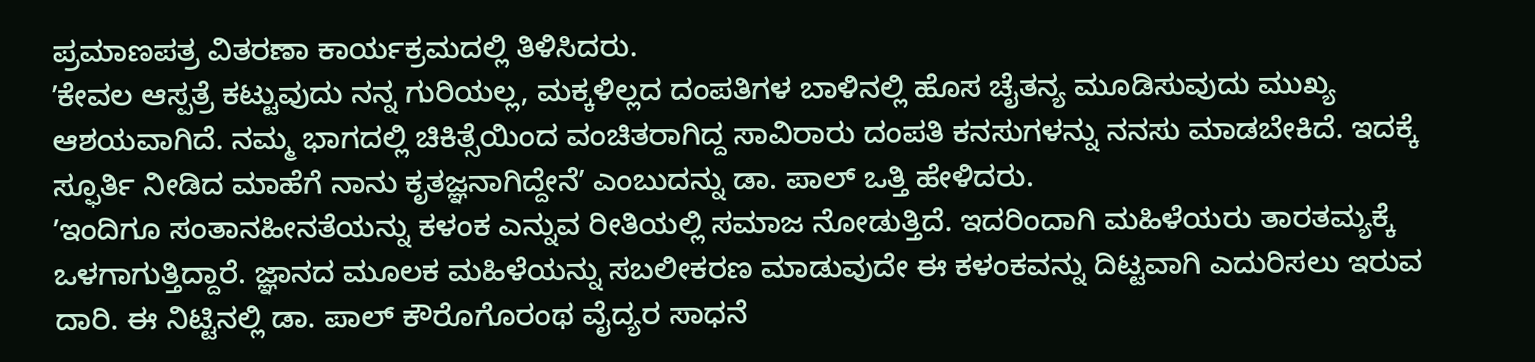ಪ್ರಮಾಣಪತ್ರ ವಿತರಣಾ ಕಾರ್ಯಕ್ರಮದಲ್ಲಿ ತಿಳಿಸಿದರು.
ʼಕೇವಲ ಆಸ್ಪತ್ರೆ ಕಟ್ಟುವುದು ನನ್ನ ಗುರಿಯಲ್ಲ, ಮಕ್ಕಳಿಲ್ಲದ ದಂಪತಿಗಳ ಬಾಳಿನಲ್ಲಿ ಹೊಸ ಚೈತನ್ಯ ಮೂಡಿಸುವುದು ಮುಖ್ಯ ಆಶಯವಾಗಿದೆ. ನಮ್ಮ ಭಾಗದಲ್ಲಿ ಚಿಕಿತ್ಸೆಯಿಂದ ವಂಚಿತರಾಗಿದ್ದ ಸಾವಿರಾರು ದಂಪತಿ ಕನಸುಗಳನ್ನು ನನಸು ಮಾಡಬೇಕಿದೆ. ಇದಕ್ಕೆ ಸ್ಫೂರ್ತಿ ನೀಡಿದ ಮಾಹೆಗೆ ನಾನು ಕೃತಜ್ಞನಾಗಿದ್ದೇನೆʼ ಎಂಬುದನ್ನು ಡಾ. ಪಾಲ್ ಒತ್ತಿ ಹೇಳಿದರು.
ʼಇಂದಿಗೂ ಸಂತಾನಹೀನತೆಯನ್ನು ಕಳಂಕ ಎನ್ನುವ ರೀತಿಯಲ್ಲಿ ಸಮಾಜ ನೋಡುತ್ತಿದೆ. ಇದರಿಂದಾಗಿ ಮಹಿಳೆಯರು ತಾರತಮ್ಯಕ್ಕೆ ಒಳಗಾಗುತ್ತಿದ್ದಾರೆ. ಜ್ಞಾನದ ಮೂಲಕ ಮಹಿಳೆಯನ್ನು ಸಬಲೀಕರಣ ಮಾಡುವುದೇ ಈ ಕಳಂಕವನ್ನು ದಿಟ್ಟವಾಗಿ ಎದುರಿಸಲು ಇರುವ ದಾರಿ. ಈ ನಿಟ್ಟಿನಲ್ಲಿ ಡಾ. ಪಾಲ್ ಕೌರೊಗೊರಂಥ ವೈದ್ಯರ ಸಾಧನೆ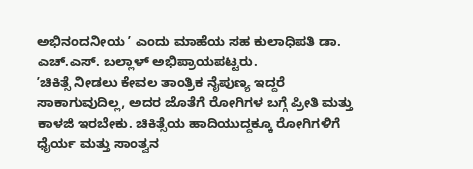ಅಭಿನಂದನೀಯ ʼ ಎಂದು ಮಾಹೆಯ ಸಹ ಕುಲಾಧಿಪತಿ ಡಾ. ಎಚ್.ಎಸ್. ಬಲ್ಲಾಳ್ ಅಭಿಪ್ರಾಯಪಟ್ಟರು.
ʼಚಿಕಿತ್ಸೆ ನೀಡಲು ಕೇವಲ ತಾಂತ್ರಿಕ ನೈಪುಣ್ಯ ಇದ್ದರೆ ಸಾಕಾಗುವುದಿಲ್ಲ, ಅದರ ಜೊತೆಗೆ ರೋಗಿಗಳ ಬಗ್ಗೆ ಪ್ರೀತಿ ಮತ್ತು ಕಾಳಜಿ ಇರಬೇಕು. ಚಿಕಿತ್ಸೆಯ ಹಾದಿಯುದ್ದಕ್ಕೂ ರೋಗಿಗಳಿಗೆ ಧೈರ್ಯ ಮತ್ತು ಸಾಂತ್ವನ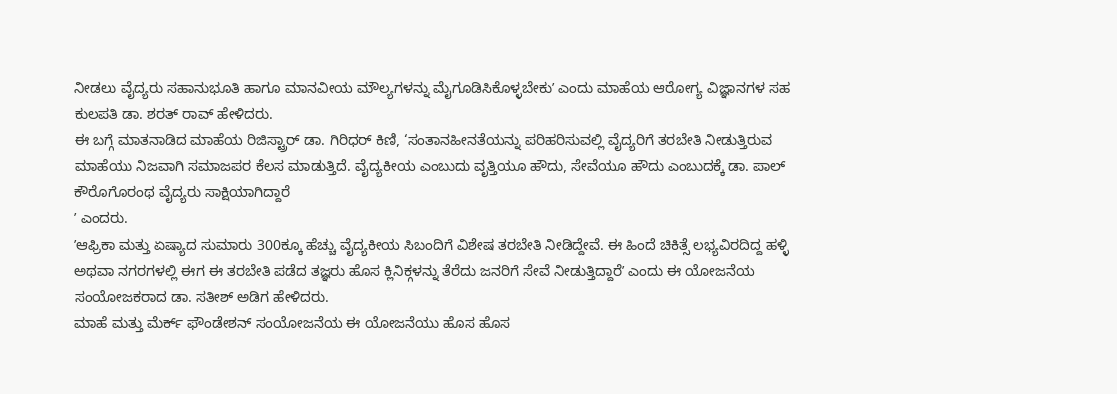ನೀಡಲು ವೈದ್ಯರು ಸಹಾನುಭೂತಿ ಹಾಗೂ ಮಾನವೀಯ ಮೌಲ್ಯಗಳನ್ನು ಮೈಗೂಡಿಸಿಕೊಳ್ಳಬೇಕುʼ ಎಂದು ಮಾಹೆಯ ಆರೋಗ್ಯ ವಿಜ್ಞಾನಗಳ ಸಹ ಕುಲಪತಿ ಡಾ. ಶರತ್ ರಾವ್ ಹೇಳಿದರು.
ಈ ಬಗ್ಗೆ ಮಾತನಾಡಿದ ಮಾಹೆಯ ರಿಜಿಸ್ಟ್ರಾರ್ ಡಾ. ಗಿರಿಧರ್ ಕಿಣಿ, ‘ಸಂತಾನಹೀನತೆಯನ್ನು ಪರಿಹರಿಸುವಲ್ಲಿ ವೈದ್ಯರಿಗೆ ತರಬೇತಿ ನೀಡುತ್ತಿರುವ ಮಾಹೆಯು ನಿಜವಾಗಿ ಸಮಾಜಪರ ಕೆಲಸ ಮಾಡುತ್ತಿದೆ. ವೈದ್ಯಕೀಯ ಎಂಬುದು ವೃತ್ತಿಯೂ ಹೌದು, ಸೇವೆಯೂ ಹೌದು ಎಂಬುದಕ್ಕೆ ಡಾ. ಪಾಲ್ ಕೌರೊಗೊರಂಥ ವೈದ್ಯರು ಸಾಕ್ಷಿಯಾಗಿದ್ದಾರೆ
ʼ ಎಂದರು.
ʼಆಫ್ರಿಕಾ ಮತ್ತು ಏಷ್ಯಾದ ಸುಮಾರು 300ಕ್ಕೂ ಹೆಚ್ಚು ವೈದ್ಯಕೀಯ ಸಿಬಂದಿಗೆ ವಿಶೇಷ ತರಬೇತಿ ನೀಡಿದ್ದೇವೆ. ಈ ಹಿಂದೆ ಚಿಕಿತ್ಸೆ ಲಭ್ಯವಿರದಿದ್ದ ಹಳ್ಳಿ ಅಥವಾ ನಗರಗಳಲ್ಲಿ ಈಗ ಈ ತರಬೇತಿ ಪಡೆದ ತಜ್ಞರು ಹೊಸ ಕ್ಲಿನಿಕ್ಗಳನ್ನು ತೆರೆದು ಜನರಿಗೆ ಸೇವೆ ನೀಡುತ್ತಿದ್ದಾರೆʼ ಎಂದು ಈ ಯೋಜನೆಯ ಸಂಯೋಜಕರಾದ ಡಾ. ಸತೀಶ್ ಅಡಿಗ ಹೇಳಿದರು.
ಮಾಹೆ ಮತ್ತು ಮೆರ್ಕ್ ಫೌಂಡೇಶನ್ ಸಂಯೋಜನೆಯ ಈ ಯೋಜನೆಯು ಹೊಸ ಹೊಸ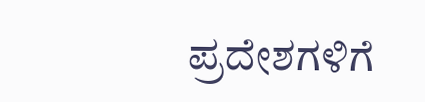ಪ್ರದೇಶಗಳಿಗೆ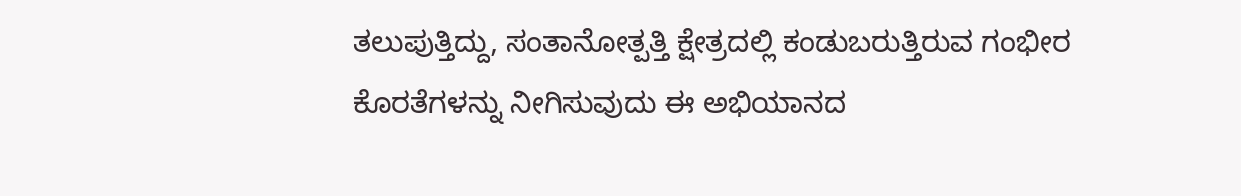ತಲುಪುತ್ತಿದ್ದು, ಸಂತಾನೋತ್ಪತ್ತಿ ಕ್ಷೇತ್ರದಲ್ಲಿ ಕಂಡುಬರುತ್ತಿರುವ ಗಂಭೀರ ಕೊರತೆಗಳನ್ನು ನೀಗಿಸುವುದು ಈ ಅಭಿಯಾನದ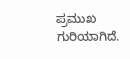ಪ್ರಮುಖ ಗುರಿಯಾಗಿದೆ.